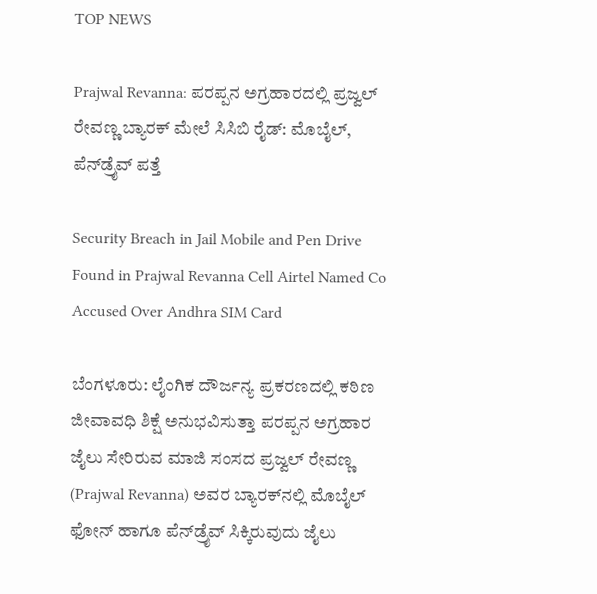TOP NEWS

Prajwal Revanna: ಪರಪ್ಪನ ಅಗ್ರಹಾರದಲ್ಲಿ ಪ್ರಜ್ವಲ್ ರೇವಣ್ಣ ಬ್ಯಾರಕ್ ಮೇಲೆ ಸಿಸಿಬಿ ರೈಡ್: ಮೊಬೈಲ್, ಪೆನ್‌ಡ್ರೈವ್ ಪತ್ತೆ

Security Breach in Jail Mobile and Pen Drive Found in Prajwal Revanna Cell Airtel Named Co Accused Over Andhra SIM Card

ಬೆಂಗಳೂರು: ಲೈಂಗಿಕ ದೌರ್ಜನ್ಯ ಪ್ರಕರಣದಲ್ಲಿ ಕಠಿಣ ಜೀವಾವಧಿ ಶಿಕ್ಷೆ ಅನುಭವಿಸುತ್ತಾ ಪರಪ್ಪನ ಅಗ್ರಹಾರ ಜೈಲು ಸೇರಿರುವ ಮಾಜಿ ಸಂಸದ ಪ್ರಜ್ವಲ್ ರೇವಣ್ಣ (Prajwal Revanna) ಅವರ ಬ್ಯಾರಕ್‌ನಲ್ಲಿ ಮೊಬೈಲ್ ಫೋನ್ ಹಾಗೂ ಪೆನ್‌ಡ್ರೈವ್ ಸಿಕ್ಕಿರುವುದು ಜೈಲು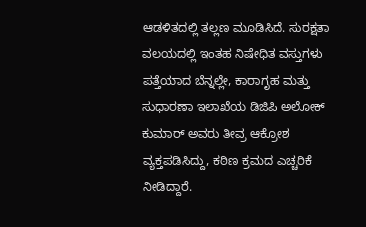ಆಡಳಿತದಲ್ಲಿ ತಲ್ಲಣ ಮೂಡಿಸಿದೆ. ಸುರಕ್ಷತಾ ವಲಯದಲ್ಲಿ ಇಂತಹ ನಿಷೇಧಿತ ವಸ್ತುಗಳು ಪತ್ತೆಯಾದ ಬೆನ್ನಲ್ಲೇ, ಕಾರಾಗೃಹ ಮತ್ತು ಸುಧಾರಣಾ ಇಲಾಖೆಯ ಡಿಜಿಪಿ ಅಲೋಕ್ ಕುಮಾರ್ ಅವರು ತೀವ್ರ ಆಕ್ರೋಶ ವ್ಯಕ್ತಪಡಿಸಿದ್ದು, ಕಠಿಣ ಕ್ರಮದ ಎಚ್ಚರಿಕೆ ನೀಡಿದ್ದಾರೆ.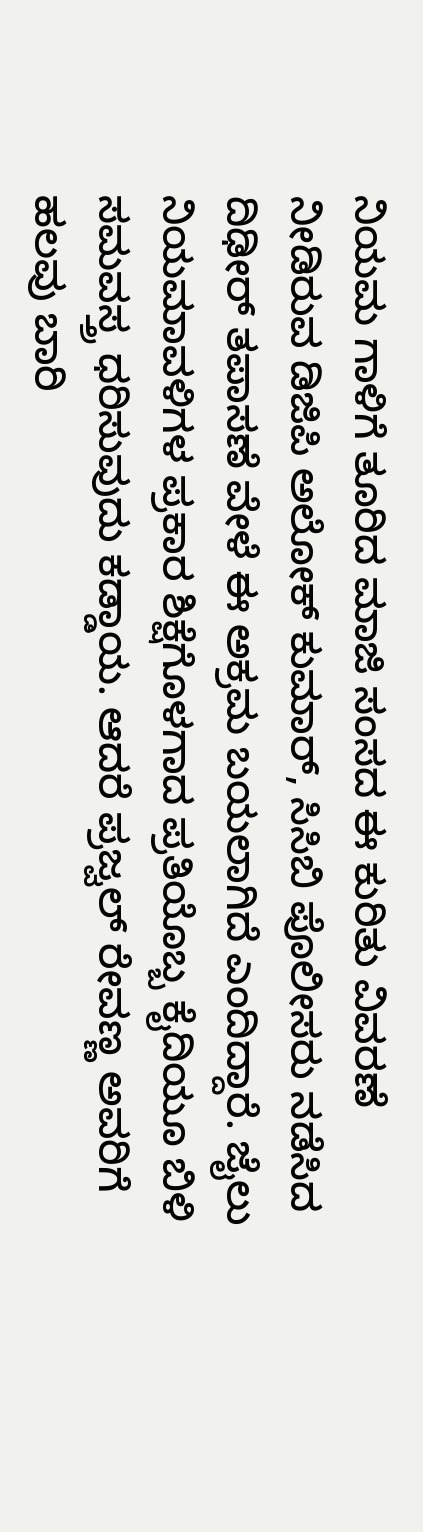ನಿಯಮ ಗಾಳಿಗೆ ತೂರಿದ ಮಾಜಿ ಸಂಸದ ಈ ಕುರಿತು ವಿವರಣೆ ನೀಡಿರುವ ಡಿಜಿಪಿ ಅಲೋಕ್ ಕುಮಾರ್, ಸಿಸಿಬಿ ಪೊಲೀಸರು ನಡೆಸಿದ ದಿಢೀರ್ ತಪಾಸಣೆ ವೇಳೆ ಈ ಅಕ್ರಮ ಬಯಲಾಗಿದೆ ಎಂದಿದ್ದಾರೆ. ಜೈಲು ನಿಯಮಾವಳಿಗಳ ಪ್ರಕಾರ ಶಿಕ್ಷೆಗೊಳಗಾದ ಪ್ರತಿಯೊಬ್ಬ ಕೈದಿಯೂ ಬಿಳಿ ಸಮವಸ್ತ್ರ ಧರಿಸುವುದು ಕಡ್ಡಾಯ. ಆದರೆ ಪ್ರಜ್ವಲ್ ರೇವಣ್ಣ ಅವರಿಗೆ ಹಲವು ಬಾರಿ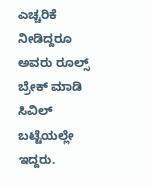ಎಚ್ಚರಿಕೆ ನೀಡಿದ್ದರೂ ಅವರು ರೂಲ್ಸ್ ಬ್ರೇಕ್ ಮಾಡಿ ಸಿವಿಲ್ ಬಟ್ಟೆಯಲ್ಲೇ ಇದ್ದರು.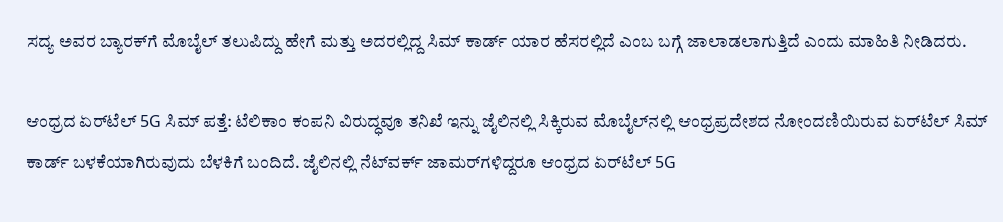ಸದ್ಯ ಅವರ ಬ್ಯಾರಕ್‌ಗೆ ಮೊಬೈಲ್ ತಲುಪಿದ್ದು ಹೇಗೆ ಮತ್ತು ಅದರಲ್ಲಿದ್ದ ಸಿಮ್ ಕಾರ್ಡ್ ಯಾರ ಹೆಸರಲ್ಲಿದೆ ಎಂಬ ಬಗ್ಗೆ ಜಾಲಾಡಲಾಗುತ್ತಿದೆ ಎಂದು ಮಾಹಿತಿ ನೀಡಿದರು.

ಆಂಧ್ರದ ಏರ್‌ಟೆಲ್ 5G ಸಿಮ್ ಪತ್ತೆ: ಟೆಲಿಕಾಂ ಕಂಪನಿ ವಿರುದ್ಧವೂ ತನಿಖೆ ಇನ್ನು ಜೈಲಿನಲ್ಲಿ ಸಿಕ್ಕಿರುವ ಮೊಬೈಲ್‌ನಲ್ಲಿ ಆಂಧ್ರಪ್ರದೇಶದ ನೋಂದಣಿಯಿರುವ ಏರ್‌ಟೆಲ್ ಸಿಮ್ ಕಾರ್ಡ್ ಬಳಕೆಯಾಗಿರುವುದು ಬೆಳಕಿಗೆ ಬಂದಿದೆ. ಜೈಲಿನಲ್ಲಿ ನೆಟ್‌ವರ್ಕ್ ಜಾಮರ್‌ಗಳಿದ್ದರೂ ಆಂಧ್ರದ ಏರ್‌ಟೆಲ್ 5G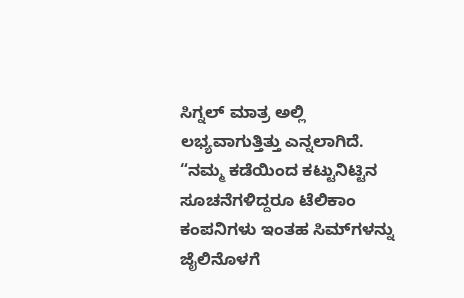ಸಿಗ್ನಲ್ ಮಾತ್ರ ಅಲ್ಲಿ ಲಭ್ಯವಾಗುತ್ತಿತ್ತು ಎನ್ನಲಾಗಿದೆ. “ನಮ್ಮ ಕಡೆಯಿಂದ ಕಟ್ಟುನಿಟ್ಟಿನ ಸೂಚನೆಗಳಿದ್ದರೂ ಟೆಲಿಕಾಂ ಕಂಪನಿಗಳು ಇಂತಹ ಸಿಮ್‌ಗಳನ್ನು ಜೈಲಿನೊಳಗೆ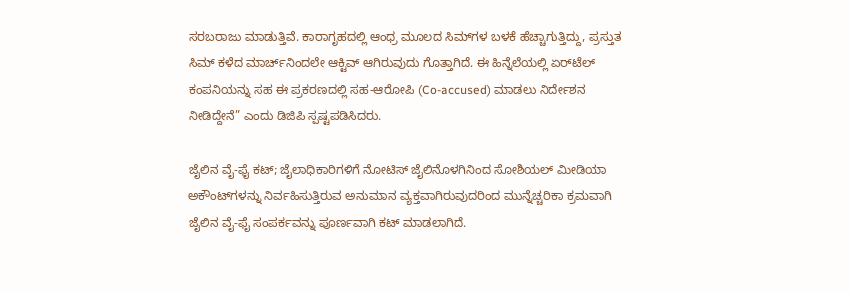ಸರಬರಾಜು ಮಾಡುತ್ತಿವೆ. ಕಾರಾಗೃಹದಲ್ಲಿ ಆಂಧ್ರ ಮೂಲದ ಸಿಮ್‌ಗಳ ಬಳಕೆ ಹೆಚ್ಚಾಗುತ್ತಿದ್ದು, ಪ್ರಸ್ತುತ ಸಿಮ್ ಕಳೆದ ಮಾರ್ಚ್‌ನಿಂದಲೇ ಆಕ್ಟಿವ್ ಆಗಿರುವುದು ಗೊತ್ತಾಗಿದೆ. ಈ ಹಿನ್ನೆಲೆಯಲ್ಲಿ ಏರ್‌ಟೆಲ್ ಕಂಪನಿಯನ್ನು ಸಹ ಈ ಪ್ರಕರಣದಲ್ಲಿ ಸಹ-ಆರೋಪಿ (Co-accused) ಮಾಡಲು ನಿರ್ದೇಶನ ನೀಡಿದ್ದೇನೆ” ಎಂದು ಡಿಜಿಪಿ ಸ್ಪಷ್ಟಪಡಿಸಿದರು.

ಜೈಲಿನ ವೈ-ಫೈ ಕಟ್; ಜೈಲಾಧಿಕಾರಿಗಳಿಗೆ ನೋಟಿಸ್ ಜೈಲಿನೊಳಗಿನಿಂದ ಸೋಶಿಯಲ್ ಮೀಡಿಯಾ ಅಕೌಂಟ್‌ಗಳನ್ನು ನಿರ್ವಹಿಸುತ್ತಿರುವ ಅನುಮಾನ ವ್ಯಕ್ತವಾಗಿರುವುದರಿಂದ ಮುನ್ನೆಚ್ಚರಿಕಾ ಕ್ರಮವಾಗಿ ಜೈಲಿನ ವೈ-ಫೈ ಸಂಪರ್ಕವನ್ನು ಪೂರ್ಣವಾಗಿ ಕಟ್ ಮಾಡಲಾಗಿದೆ.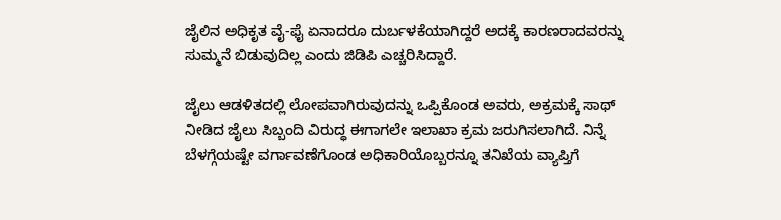ಜೈಲಿನ ಅಧಿಕೃತ ವೈ-ಫೈ ಏನಾದರೂ ದುರ್ಬಳಕೆಯಾಗಿದ್ದರೆ ಅದಕ್ಕೆ ಕಾರಣರಾದವರನ್ನು ಸುಮ್ಮನೆ ಬಿಡುವುದಿಲ್ಲ ಎಂದು ಜಿಡಿಪಿ ಎಚ್ಚರಿಸಿದ್ದಾರೆ.

ಜೈಲು ಆಡಳಿತದಲ್ಲಿ ಲೋಪವಾಗಿರುವುದನ್ನು ಒಪ್ಪಿಕೊಂಡ ಅವರು, ಅಕ್ರಮಕ್ಕೆ ಸಾಥ್ ನೀಡಿದ ಜೈಲು ಸಿಬ್ಬಂದಿ ವಿರುದ್ಧ ಈಗಾಗಲೇ ಇಲಾಖಾ ಕ್ರಮ ಜರುಗಿಸಲಾಗಿದೆ. ನಿನ್ನೆ ಬೆಳಗ್ಗೆಯಷ್ಟೇ ವರ್ಗಾವಣೆಗೊಂಡ ಅಧಿಕಾರಿಯೊಬ್ಬರನ್ನೂ ತನಿಖೆಯ ವ್ಯಾಪ್ತಿಗೆ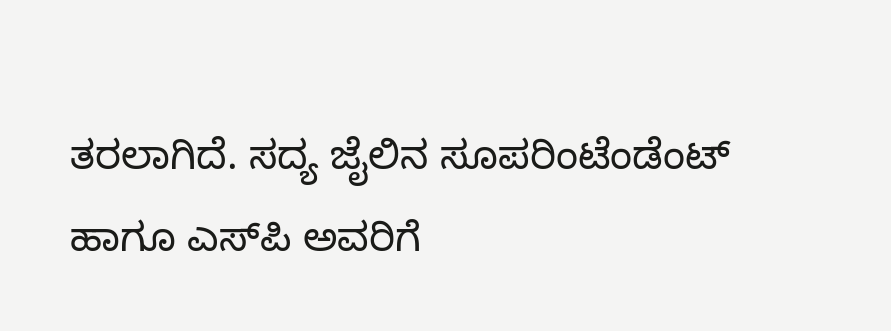ತರಲಾಗಿದೆ. ಸದ್ಯ ಜೈಲಿನ ಸೂಪರಿಂಟೆಂಡೆಂಟ್ ಹಾಗೂ ಎಸ್‌ಪಿ ಅವರಿಗೆ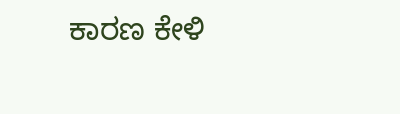ಕಾರಣ ಕೇಳಿ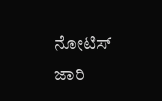ನೋಟಿಸ್ ಜಾರಿ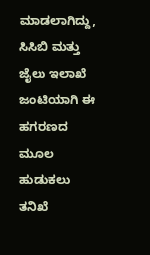ಮಾಡಲಾಗಿದ್ದು, ಸಿಸಿಬಿ ಮತ್ತು ಜೈಲು ಇಲಾಖೆ ಜಂಟಿಯಾಗಿ ಈ ಹಗರಣದ ಮೂಲ ಹುಡುಕಲು ತನಿಖೆ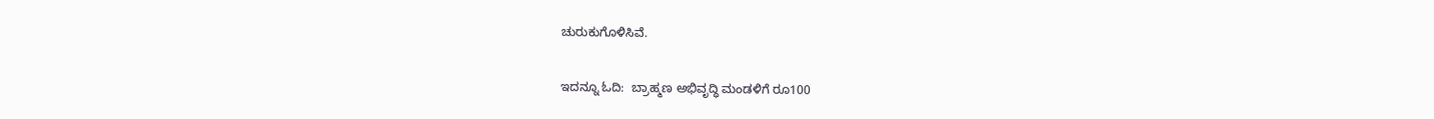ಚುರುಕುಗೊಳಿಸಿವೆ.

ಇದನ್ನೂ ಓದಿ:  ಬ್ರಾಹ್ಮಣ ಅಭಿವೃದ್ಧಿ ಮಂಡಳಿಗೆ ರೂ100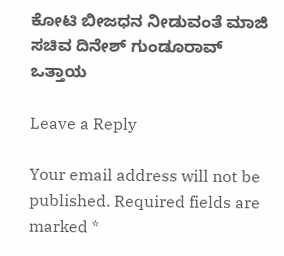ಕೋಟಿ ಬೀಜಧನ ನೀಡುವಂತೆ ಮಾಜಿ ಸಚಿವ ದಿನೇಶ್ ಗುಂಡೂರಾವ್ ಒತ್ತಾಯ

Leave a Reply

Your email address will not be published. Required fields are marked *